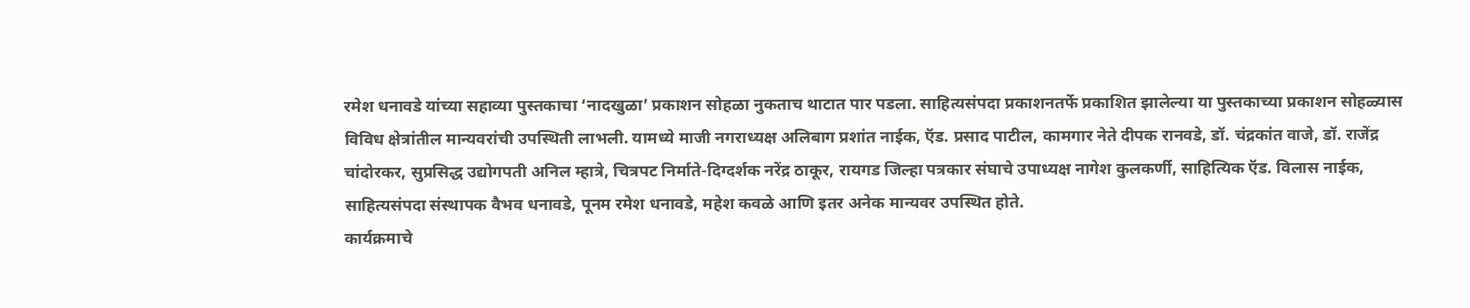रमेश धनावडे यांच्या सहाव्या पुस्तकाचा ‘नादखुळा’ प्रकाशन सोहळा नुकताच थाटात पार पडला. साहित्यसंपदा प्रकाशनतर्फे प्रकाशित झालेल्या या पुस्तकाच्या प्रकाशन सोहळ्यास विविध क्षेत्रांतील मान्यवरांची उपस्थिती लाभली. यामध्ये माजी नगराध्यक्ष अलिबाग प्रशांत नाईक, ऍड. प्रसाद पाटील, कामगार नेते दीपक रानवडे, डॉ. चंद्रकांत वाजे, डॉ. राजेंद्र चांदोरकर, सुप्रसिद्ध उद्योगपती अनिल म्हात्रे, चित्रपट निर्माते-दिग्दर्शक नरेंद्र ठाकूर, रायगड जिल्हा पत्रकार संघाचे उपाध्यक्ष नागेश कुलकर्णी, साहित्यिक ऍड. विलास नाईक, साहित्यसंपदा संस्थापक वैभव धनावडे, पूनम रमेश धनावडे, महेश कवळे आणि इतर अनेक मान्यवर उपस्थित होते.
कार्यक्रमाचे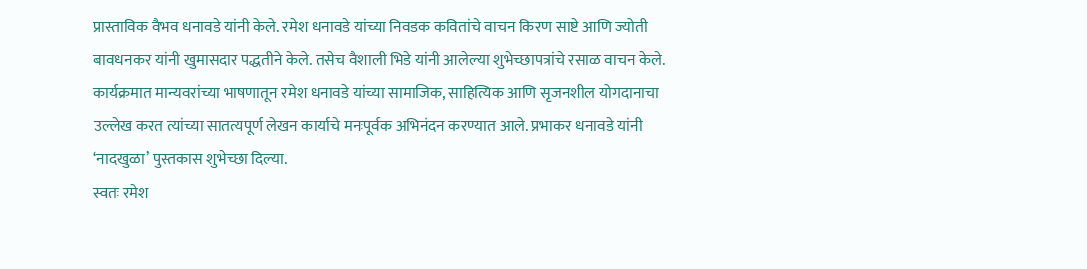प्रास्ताविक वैभव धनावडे यांनी केले. रमेश धनावडे यांच्या निवडक कवितांचे वाचन किरण साष्टे आणि ज्योती बावधनकर यांनी खुमासदार पद्धतीने केले. तसेच वैशाली भिडे यांनी आलेल्या शुभेच्छापत्रांचे रसाळ वाचन केले.
कार्यक्रमात मान्यवरांच्या भाषणातून रमेश धनावडे यांच्या सामाजिक, साहित्यिक आणि सृजनशील योगदानाचा उल्लेख करत त्यांच्या सातत्यपूर्ण लेखन कार्याचे मनःपूर्वक अभिनंदन करण्यात आले. प्रभाकर धनावडे यांनी ‘नादखुळा’ पुस्तकास शुभेच्छा दिल्या.
स्वतः रमेश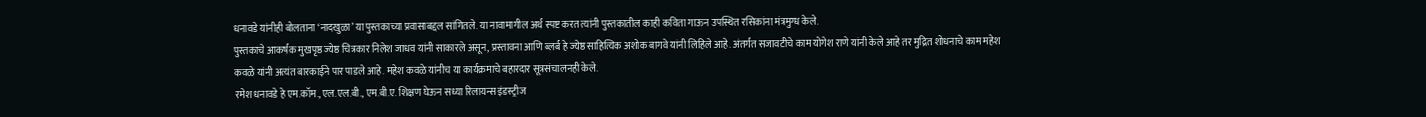धनावडे यांनीही बोलताना ‘नादखुळा’ या पुस्तकाच्या प्रवासाबद्दल सांगितले. या नावामागील अर्थ स्पष्ट करत त्यांनी पुस्तकातील काही कविता गाऊन उपस्थित रसिकांना मंत्रमुग्ध केले.
पुस्तकाचे आकर्षक मुखपृष्ठ ज्येष्ठ चित्रकार निलेश जाधव यांनी साकारले असून, प्रस्तावना आणि ब्लर्ब हे ज्येष्ठ साहित्यिक अशोक बागवे यांनी लिहिले आहे. अंतर्गत सजावटीचे काम योगेश राणे यांनी केले आहे तर मुद्रित शोधनाचे काम महेश कवळे यांनी अत्यंत बारकाईने पार पाडले आहे. महेश कवळे यांनीच या कार्यक्रमाचे बहारदार सूत्रसंचालनही केले.
रमेश धनावडे हे एम.कॉम., एल.एल.बी., एम.बी.ए. शिक्षण घेऊन सध्या रिलायन्स इंडस्ट्रीज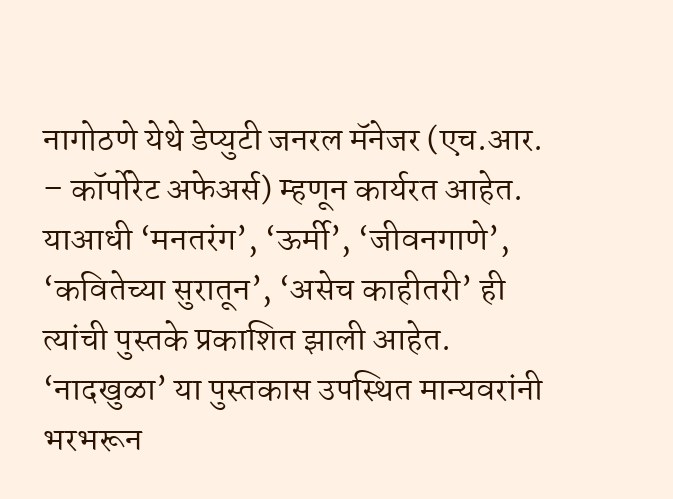नागोठणे येथे डेप्युटी जनरल मॅनेजर (एच.आर. – कॉर्पोरेट अफेअर्स) म्हणून कार्यरत आहेत. याआधी ‘मनतरंग’, ‘ऊर्मी’, ‘जीवनगाणे’, ‘कवितेच्या सुरातून’, ‘असेच काहीतरी’ ही त्यांची पुस्तके प्रकाशित झाली आहेत.
‘नादखुळा’ या पुस्तकास उपस्थित मान्यवरांनी भरभरून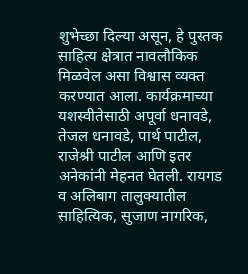शुभेच्छा दिल्या असून, हे पुस्तक साहित्य क्षेत्रात नावलौकिक मिळवेल असा विश्वास व्यक्त करण्यात आला. कार्यक्रमाच्या यशस्वीतेसाठी अपूर्वा धनावडे, तेजल धनावडे, पार्थ पाटील, राजेश्री पाटील आणि इतर अनेकांनी मेहनत घेतली. रायगड व अलिबाग तालुक्यातील साहित्यिक, सुजाण नागरिक,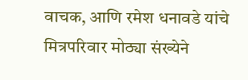वाचक, आणि रमेश धनावडे यांचे मित्रपरिवार मोठ्या संख्येने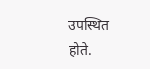उपस्थित होते.